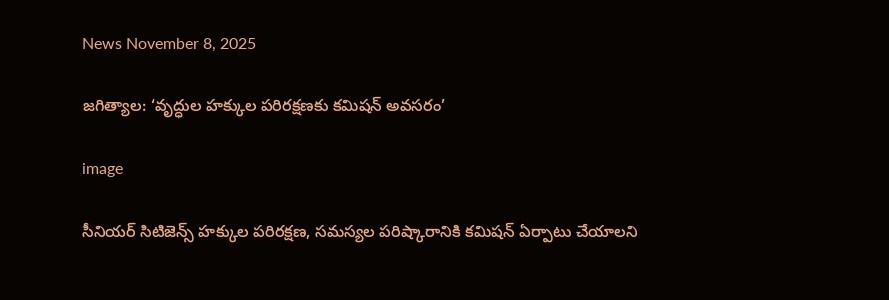News November 8, 2025

జగిత్యాల: ‘వృద్ధుల హక్కుల పరిరక్షణకు కమిషన్ అవసరం’

image

సీనియర్ సిటిజెన్స్ హక్కుల పరిరక్షణ, సమస్యల పరిష్కారానికి కమిషన్ ఏర్పాటు చేయాలని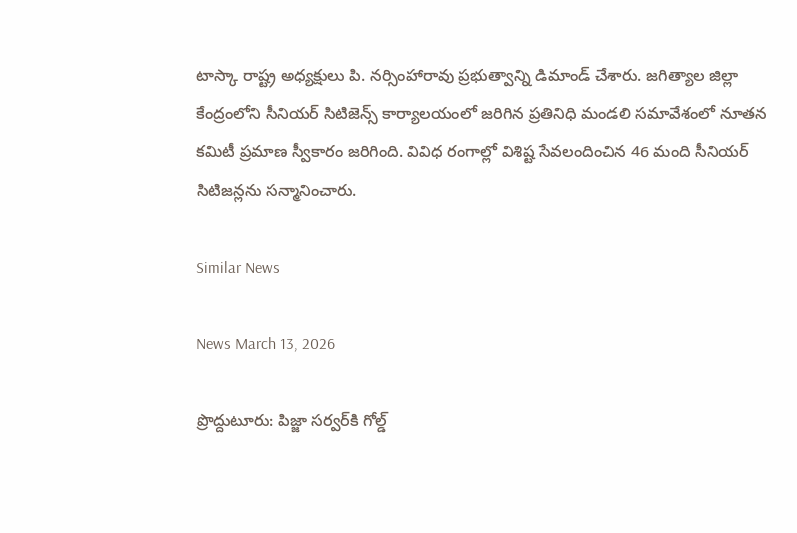టాస్కా రాష్ట్ర అధ్యక్షులు పి. నర్సింహారావు ప్రభుత్వాన్ని డిమాండ్ చేశారు. జగిత్యాల జిల్లా కేంద్రంలోని సీనియర్ సిటిజెన్స్ కార్యాలయంలో జరిగిన ప్రతినిధి మండలి సమావేశంలో నూతన కమిటీ ప్రమాణ స్వీకారం జరిగింది. వివిధ రంగాల్లో విశిష్ట సేవలందించిన 46 మంది సీనియర్ సిటిజన్లను సన్మానించారు.

Similar News

News March 13, 2026

ప్రొద్దుటూరు: పిజ్జా సర్వర్‌కి గోల్డ్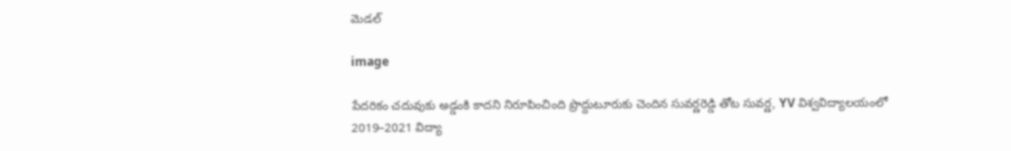మెడల్

image

పేదరికం చదువుకు అడ్డంకి కాదని నిరూపించింది ప్రొద్దుటూరుకు చెందిన సువర్ణరెడ్డి తోట సువర్ణ, YV విశ్వవిద్యాలయంలో 2019–2021 విద్యా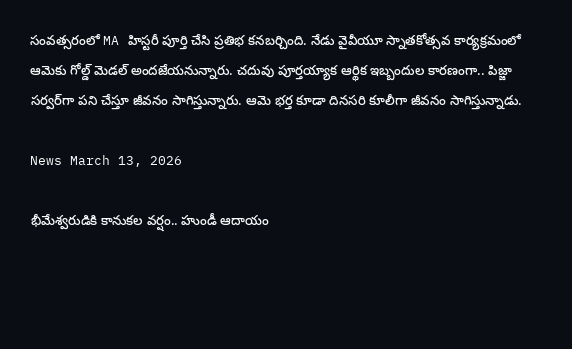సంవత్సరంలో MA హిస్టరీ పూర్తి చేసి ప్రతిభ కనబర్చింది. నేడు వైవీయూ స్నాతకోత్సవ కార్యక్రమంలో ఆమెకు గోల్డ్ మెడల్ అందజేయనున్నారు. చదువు పూర్తయ్యాక ఆర్థిక ఇబ్బందుల కారణంగా.. పిజ్జా సర్వర్‌గా పని చేస్తూ జీవనం సాగిస్తున్నారు. ఆమె భర్త కూడా దినసరి కూలీగా జీవనం సాగిస్తున్నాడు.

News March 13, 2026

భీమేశ్వరుడికి కానుకల వర్షం.. హుండీ ఆదాయం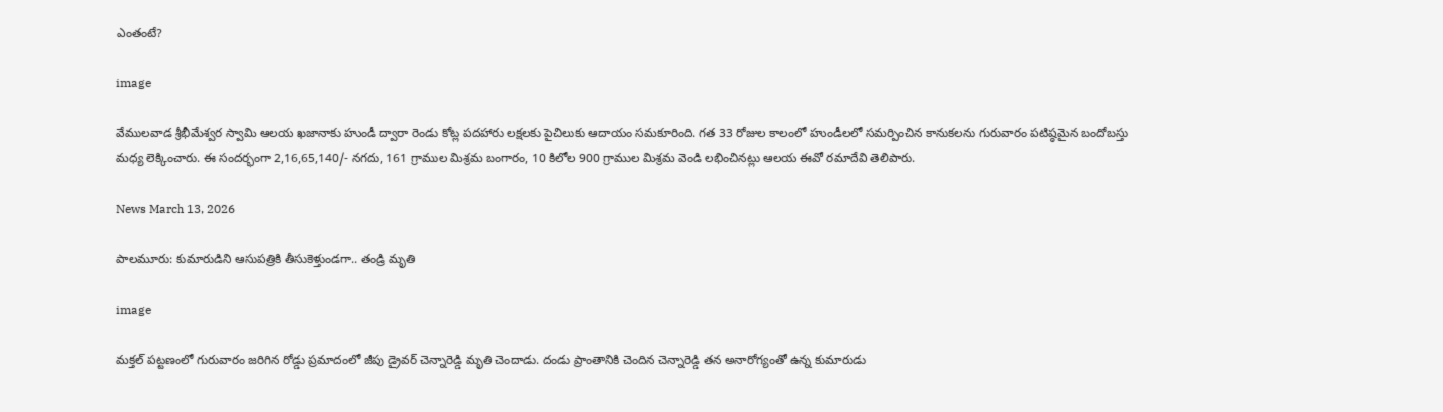ఎంతంటే?

image

వేములవాడ శ్రీభీమేశ్వర స్వామి ఆలయ ఖజానాకు హుండీ ద్వారా రెండు కోట్ల పదహారు లక్షలకు పైచిలుకు ఆదాయం సమకూరింది. గత 33 రోజుల కాలంలో హుండీలలో సమర్పించిన కానుకలను గురువారం పటిష్ఠమైన బందోబస్తు మధ్య లెక్కించారు. ఈ సందర్భంగా 2,16,65,140/- నగదు, 161 గ్రాముల మిశ్రమ బంగారం, 10 కిలోల 900 గ్రాముల మిశ్రమ వెండి లభించినట్లు ఆలయ ఈవో రమాదేవి తెలిపారు.

News March 13, 2026

పాలమూరు: కుమారుడిని ఆసుపత్రికి తీసుకెళ్తుండగా.. తండ్రి మృతి

image

మక్తల్ పట్టణంలో గురువారం జరిగిన రోడ్డు ప్రమాదంలో జీపు డ్రైవర్ చెన్నారెడ్డి మృతి చెందాడు. దండు ప్రాంతానికి చెందిన చెన్నారెడ్డి తన అనారోగ్యంతో ఉన్న కుమారుడు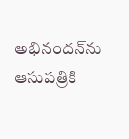అభినందన్‌ను ఆసుపత్రికి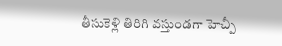తీసుకెళ్లి తిరిగి వస్తుండగా హెచ్పీ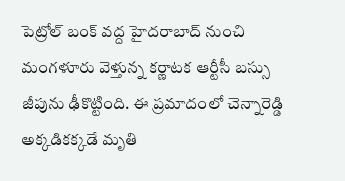పెట్రోల్ బంక్ వద్ద హైదరాబాద్ నుంచి మంగళూరు వెళ్తున్న కర్ణాటక ఆర్టీసీ బస్సు జీపును ఢీకొట్టింది. ఈ ప్రమాదంలో చెన్నారెడ్డి అక్కడికక్కడే మృతి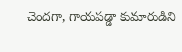చెందగా, గాయపడ్డా కుమారుడిని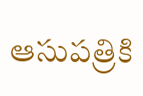ఆసుపత్రికి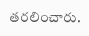తరలించారు.